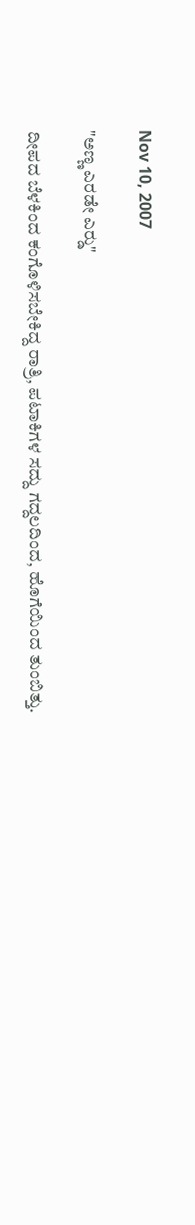Nov 10, 2007

"ಅಣ್ಣ ಎರಡೇ ಎರ್‍ಡು"

ದೀಪದ ಬೆಳಕಿಂದ ಕಂಗೊಳಿಸಬೇಕಿದ್ದ ರಾತ್ರಿ, ಪಟಾಕಿಗಳ ಸದ್ದು ಗದ್ದಲದಿಂದ, ಹೊಗೆಯಿಂದ ತುಂಬಿತ್ತು.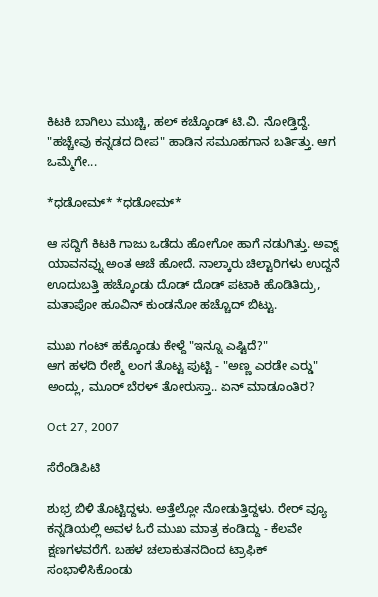ಕಿಟಕಿ ಬಾಗಿಲು ಮುಚ್ಚಿ, ಹಲ್ ಕಚ್ಕೊಂಡ್ ಟಿ.ವಿ. ನೋಡ್ತಿದ್ದೆ. "ಹಚ್ಚೇವು ಕನ್ನಡದ ದೀಪ" ಹಾಡಿನ ಸಮೂಹಗಾನ ಬರ್ತಿತ್ತು. ಆಗ ಒಮ್ಮೆಗೇ...

*ಧಡೋಮ್* *ಧಡೋಮ್*

ಆ ಸದ್ದಿಗೆ ಕಿಟಕಿ ಗಾಜು ಒಡೆದು ಹೋಗೋ ಹಾಗೆ ನಡುಗಿತ್ತು. ಅವ್ನ್ ಯಾವನವ್ನು ಅಂತ ಆಚೆ ಹೋದೆ. ನಾಲ್ಕಾರು ಚಿಲ್ಟಾರಿಗಳು ಉದ್ದನೆ ಊದುಬತ್ತಿ ಹಚ್ಕೊಂಡು ದೊಡ್ ದೊಡ್ ಪಟಾಕಿ ಹೊಡಿತಿದ್ರು, ಮತಾಪೋ ಹೂವಿನ್ ಕುಂಡನೋ ಹಚ್ಚೊದ್ ಬಿಟ್ಟು.

ಮುಖ ಗಂಟ್ ಹಕ್ಕೊಂಡು ಕೇಳ್ದೆ "ಇನ್ನೂ ಎಷ್ಟಿದೆ?"
ಆಗ ಹಳದಿ ರೇಶ್ಮೆ ಲಂಗ ತೊಟ್ಟ ಪುಟ್ಟಿ - "ಅಣ್ಣ ಎರಡೇ ಎರ್‍ಡು" ಅಂದ್ಲು, ಮೂರ್ ಬೆರಳ್ ತೋರುಸ್ತಾ.. ಏನ್ ಮಾಡೂಂತಿರ?

Oct 27, 2007

ಸೆರೆಂಡಿಪಿಟಿ

ಶುಭ್ರ ಬಿಳಿ ತೊಟ್ಟಿದ್ದಳು. ಅತ್ತೆಲ್ಲೋ ನೋಡುತ್ತಿದ್ದಳು. ರೇರ್ ವ್ಯೂ ಕನ್ನಡಿಯಲ್ಲಿ ಅವಳ ಓರೆ ಮುಖ ಮಾತ್ರ ಕಂಡಿದ್ದು - ಕೆಲವೇ ಕ್ಷಣಗಳವರೆಗೆ. ಬಹಳ ಚಲಾಕುತನದಿಂದ ಟ್ರಾಫಿಕ್ ಸಂಭಾಳಿಸಿಕೊಂಡು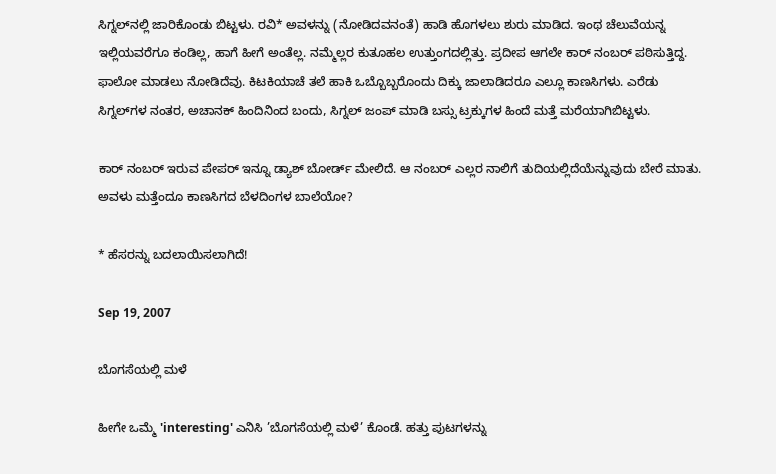ಸಿಗ್ನಲ್‍ನಲ್ಲಿ ಜಾರಿಕೊಂಡು ಬಿಟ್ಟಳು. ರವಿ* ಅವಳನ್ನು (ನೋಡಿದವನಂತೆ) ಹಾಡಿ ಹೊಗಳಲು ಶುರು ಮಾಡಿದ. ಇಂಥ ಚೆಲುವೆಯನ್ನ ಇಲ್ಲಿಯವರೆಗೂ ಕಂಡಿಲ್ಲ, ಹಾಗೆ ಹೀಗೆ ಅಂತೆಲ್ಲ. ನಮ್ಮೆಲ್ಲರ ಕುತೂಹಲ ಉತ್ತುಂಗದಲ್ಲಿತ್ತು. ಪ್ರದೀಪ ಆಗಲೇ ಕಾರ್ ನಂಬರ್ ಪಠಿಸುತ್ತಿದ್ದ. ಫಾಲೋ ಮಾಡಲು ನೋಡಿದೆವು. ಕಿಟಕಿಯಾಚೆ ತಲೆ ಹಾಕಿ ಒಬ್ಬೊಬ್ಬರೊಂದು ದಿಕ್ಕು ಜಾಲಾಡಿದರೂ ಎಲ್ಲೂ ಕಾಣಸಿಗಳು. ಎರೆಡು ಸಿಗ್ನಲ್‍ಗಳ ನಂತರ, ಅಚಾನಕ್ ಹಿಂದಿನಿಂದ ಬಂದು, ಸಿಗ್ನಲ್ ಜಂಪ್ ಮಾಡಿ ಬಸ್ಸು ಟ್ರಕ್ಕುಗಳ ಹಿಂದೆ ಮತ್ತೆ ಮರೆಯಾಗಿಬಿಟ್ಟಳು.

ಕಾರ್ ನಂಬರ್ ಇರುವ ಪೇಪರ್ ಇನ್ನೂ ಡ್ಯಾಶ್ ಬೋರ್ಡ್ ಮೇಲಿದೆ. ಆ ನಂಬರ್ ಎಲ್ಲರ ನಾಲಿಗೆ ತುದಿಯಲ್ಲಿದೆಯೆನ್ನುವುದು ಬೇರೆ ಮಾತು. ಅವಳು ಮತ್ತೆಂದೂ ಕಾಣಸಿಗದ ಬೆಳದಿಂಗಳ ಬಾಲೆಯೋ?

* ಹೆಸರನ್ನು ಬದಲಾಯಿಸಲಾಗಿದೆ!

Sep 19, 2007

ಬೊಗಸೆಯಲ್ಲಿ ಮಳೆ

ಹೀಗೇ ಒಮ್ಮೆ 'interesting' ಎನಿಸಿ ’ಬೊಗಸೆಯಲ್ಲಿ ಮಳೆ’ ಕೊಂಡೆ. ಹತ್ತು ಪುಟಗಳನ್ನು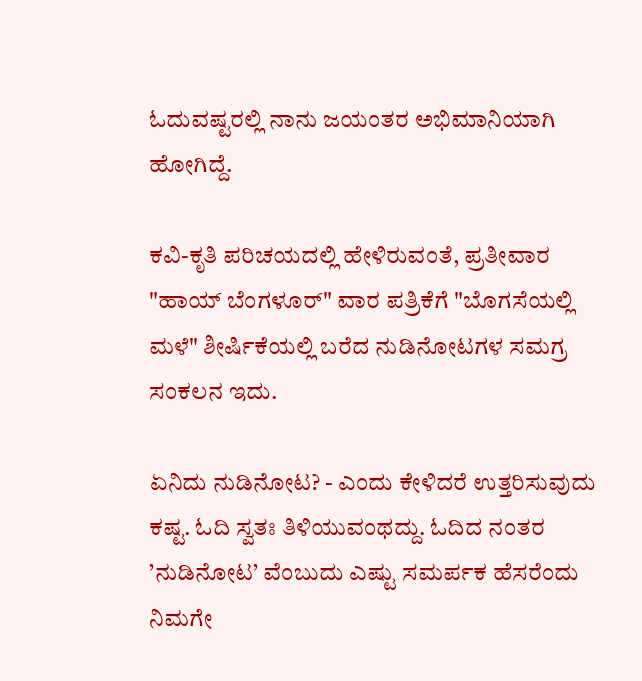ಓದುವಷ್ಟರಲ್ಲಿ ನಾನು ಜಯಂತರ ಅಭಿಮಾನಿಯಾಗಿ ಹೋಗಿದ್ದೆ.

ಕವಿ-ಕೃತಿ ಪರಿಚಯದಲ್ಲಿ ಹೇಳಿರುವಂತೆ, ಪ್ರತೀವಾರ "ಹಾಯ್ ಬೆಂಗಳೂರ್" ವಾರ ಪತ್ರಿಕೆಗೆ "ಬೊಗಸೆಯಲ್ಲಿ ಮಳೆ" ಶೀರ್ಷಿಕೆಯಲ್ಲಿ ಬರೆದ ನುಡಿನೋಟಗಳ ಸಮಗ್ರ ಸಂಕಲನ ಇದು.

ಏನಿದು ನುಡಿನೋಟ? - ಎಂದು ಕೇಳಿದರೆ ಉತ್ತರಿಸುವುದು ಕಷ್ಟ. ಓದಿ ಸ್ವತಃ ತಿಳಿಯುವಂಥದ್ದು. ಓದಿದ ನಂತರ ’ನುಡಿನೋಟ’ ವೆಂಬುದು ಎಷ್ಟು ಸಮರ್ಪಕ ಹೆಸರೆಂದು ನಿಮಗೇ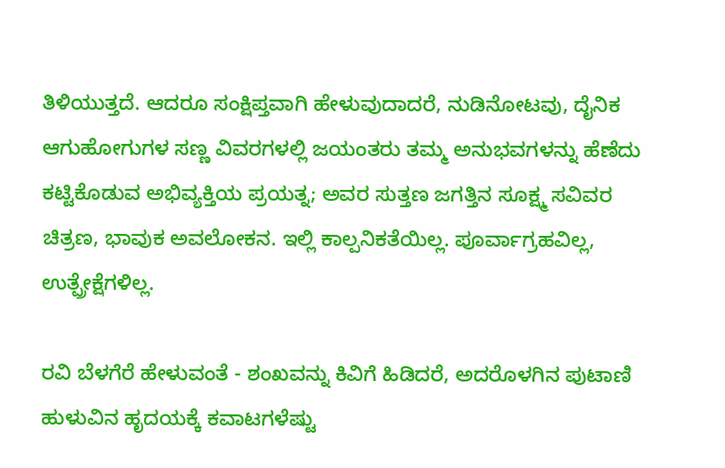ತಿಳಿಯುತ್ತದೆ. ಆದರೂ ಸಂಕ್ಷಿಪ್ತವಾಗಿ ಹೇಳುವುದಾದರೆ, ನುಡಿನೋಟವು, ದೈನಿಕ ಆಗುಹೋಗುಗಳ ಸಣ್ಣ ವಿವರಗಳಲ್ಲಿ ಜಯಂತರು ತಮ್ಮ ಅನುಭವಗಳನ್ನು ಹೆಣೆದು ಕಟ್ಟಿಕೊಡುವ ಅಭಿವ್ಯಕ್ತಿಯ ಪ್ರಯತ್ನ; ಅವರ ಸುತ್ತಣ ಜಗತ್ತಿನ ಸೂಕ್ಷ್ಮ ಸವಿವರ ಚಿತ್ರಣ, ಭಾವುಕ ಅವಲೋಕನ. ಇಲ್ಲಿ ಕಾಲ್ಪನಿಕತೆಯಿಲ್ಲ. ಪೂರ್ವಾಗ್ರಹವಿಲ್ಲ, ಉತ್ಪ್ರೇಕ್ಷೆಗಳಿಲ್ಲ.

ರವಿ ಬೆಳಗೆರೆ ಹೇಳುವಂತೆ - ಶಂಖವನ್ನು ಕಿವಿಗೆ ಹಿಡಿದರೆ, ಅದರೊಳಗಿನ ಪುಟಾಣಿ ಹುಳುವಿನ ಹೃದಯಕ್ಕೆ ಕವಾಟಗಳೆಷ್ಟು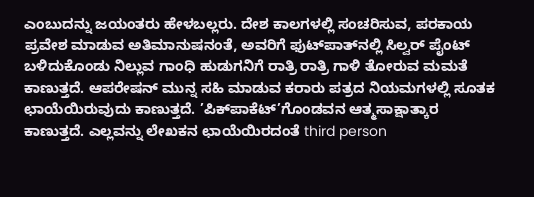ಎಂಬುದನ್ನು ಜಯಂತರು ಹೇಳಬಲ್ಲರು. ದೇಶ ಕಾಲಗಳಲ್ಲಿ ಸಂಚರಿಸುವ, ಪರಕಾಯ ಪ್ರವೇಶ ಮಾಡುವ ಅತಿಮಾನುಷನಂತೆ, ಅವರಿಗೆ ಫುಟ್‍ಪಾತ್‍ನಲ್ಲಿ ಸಿಲ್ವರ್ ಪೈಂಟ್ ಬಳಿದುಕೊಂಡು ನಿಲ್ಲುವ ಗಾಂಧಿ ಹುಡುಗನಿಗೆ ರಾತ್ರಿ ರಾತ್ರಿ ಗಾಳಿ ತೋರುವ ಮಮತೆ ಕಾಣುತ್ತದೆ. ಆಪರೇಷನ್ ಮುನ್ನ ಸಹಿ ಮಾಡುವ ಕರಾರು ಪತ್ರದ ನಿಯಮಗಳಲ್ಲಿ ಸೂತಕ ಛಾಯೆಯಿರುವುದು ಕಾಣುತ್ತದೆ. ’ಪಿಕ್‍ಪಾಕೆಟ್’ಗೊಂಡವನ ಆತ್ಮಸಾಕ್ಷಾತ್ಕಾರ ಕಾಣುತ್ತದೆ. ಎಲ್ಲವನ್ನು ಲೇಖಕನ ಛಾಯೆಯಿರದಂತೆ third person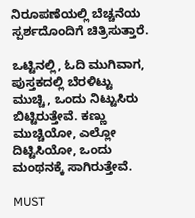ನಿರೂಪಣೆಯಲ್ಲಿ ಬೆಚ್ಚನೆಯ ಸ್ಪರ್ಶದೊಂದಿಗೆ ಚಿತ್ರಿಸುತ್ತಾರೆ.

ಒಟ್ಟಿನಲ್ಲಿ, ಓದಿ ಮುಗಿವಾಗ, ಪುಸ್ತಕದಲ್ಲಿ ಬೆರಳಿಟ್ಟು ಮುಚ್ಚಿ, ಒಂದು ನಿಟ್ಟುಸಿರು ಬಿಟ್ಟಿರುತ್ತೇವೆ. ಕಣ್ಣು ಮುಚ್ಚಿಯೋ, ಎಲ್ಲೋ ದಿಟ್ಟಿಸಿಯೋ, ಒಂದು ಮಂಥನಕ್ಕೆ ಸಾಗಿರುತ್ತೇವೆ.

MUST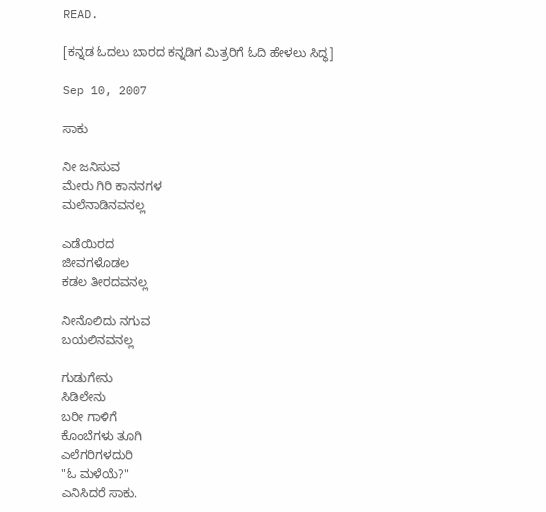READ.

[ಕನ್ನಡ ಓದಲು ಬಾರದ ಕನ್ನಡಿಗ ಮಿತ್ರರಿಗೆ ಓದಿ ಹೇಳಲು ಸಿದ್ಧ]

Sep 10, 2007

ಸಾಕು

ನೀ ಜನಿಸುವ
ಮೇರು ಗಿರಿ ಕಾನನಗಳ
ಮಲೆನಾಡಿನವನಲ್ಲ

ಎಡೆಯಿರದ
ಜೀವಗಳೊಡಲ
ಕಡಲ ತೀರದವನಲ್ಲ

ನೀನೊಲಿದು ನಗುವ
ಬಯಲಿನವನಲ್ಲ

ಗುಡುಗೇನು
ಸಿಡಿಲೇನು
ಬರೀ ಗಾಳಿಗೆ
ಕೊಂಬೆಗಳು ತೂಗಿ
ಎಲೆಗರಿಗಳದುರಿ
"ಓ ಮಳೆಯೆ?"
ಎನಿಸಿದರೆ ಸಾಕು.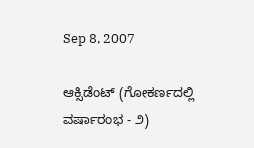Sep 8, 2007

ಆಕ್ಸಿಡೆಂಟ್ (ಗೋಕರ್ಣದಲ್ಲಿ ವರ್ಷಾರಂಭ - ೨)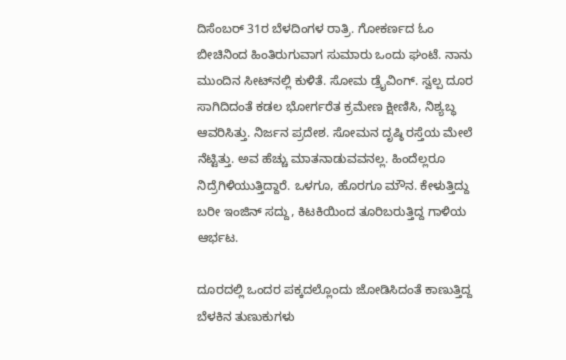ದಿಸೆಂಬರ್ 31ರ ಬೆಳದಿಂಗಳ ರಾತ್ರಿ. ಗೋಕರ್ಣದ ಓಂ ಬೀಚಿನಿಂದ ಹಿಂತಿರುಗುವಾಗ ಸುಮಾರು ಒಂದು ಘಂಟೆ. ನಾನು ಮುಂದಿನ ಸೀಟ್‍ನಲ್ಲಿ ಕುಳಿತೆ. ಸೋಮ ಡ್ರೈವಿಂಗ್. ಸ್ವಲ್ಪ ದೂರ ಸಾಗಿದಿದಂತೆ ಕಡಲ ಭೋರ್ಗರೆತ ಕ್ರಮೇಣ ಕ್ಷೀಣಿಸಿ, ನಿಶ್ಯಬ್ಧ ಆವರಿಸಿತ್ತು. ನಿರ್ಜನ ಪ್ರದೇಶ. ಸೋಮನ ದೃಷ್ಠಿ ರಸ್ತೆಯ ಮೇಲೆ ನೆಟ್ಟಿತ್ತು. ಅವ ಹೆಚ್ಚು ಮಾತನಾಡುವವನಲ್ಲ. ಹಿಂದೆಲ್ಲರೂ ನಿದ್ರೆಗಿಳಿಯುತ್ತಿದ್ದಾರೆ. ಒಳಗೂ, ಹೊರಗೂ ಮೌನ. ಕೇಳುತ್ತಿದ್ದು ಬರೀ ಇಂಜಿನ್ ಸದ್ದು, ಕಿಟಕಿಯಿಂದ ತೂರಿಬರುತ್ತಿದ್ದ ಗಾಳಿಯ ಆರ್ಭಟ.

ದೂರದಲ್ಲಿ ಒಂದರ ಪಕ್ಕದಲ್ಲೊಂದು ಜೋಡಿಸಿದಂತೆ ಕಾಣುತ್ತಿದ್ದ ಬೆಳಕಿನ ತುಣುಕುಗಳು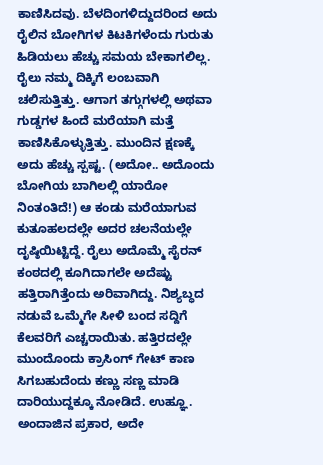ಕಾಣಿಸಿದವು. ಬೆಳದಿಂಗಳಿದ್ದುದರಿಂದ ಅದು ರೈಲಿನ ಬೋಗಿಗಳ ಕಿಟಕಿಗಳೆಂದು ಗುರುತು ಹಿಡಿಯಲು ಹೆಚ್ಚು ಸಮಯ ಬೇಕಾಗಲಿಲ್ಲ. ರೈಲು ನಮ್ಮ ದಿಕ್ಕಿಗೆ ಲಂಬವಾಗಿ ಚಲಿಸುತ್ತಿತ್ತು. ಆಗಾಗ ತಗ್ಗುಗಳಲ್ಲಿ ಅಥವಾ ಗುಡ್ಡಗಳ ಹಿಂದೆ ಮರೆಯಾಗಿ ಮತ್ತೆ ಕಾಣಿಸಿಕೊಳ್ಳುತ್ತಿತ್ತು. ಮುಂದಿನ ಕ್ಷಣಕ್ಕೆ ಅದು ಹೆಚ್ಚು ಸ್ಪಷ್ಟ. (ಅದೋ.. ಅದೊಂದು ಬೋಗಿಯ ಬಾಗಿಲಲ್ಲಿ ಯಾರೋ ನಿಂತಂತಿದೆ!) ಆ ಕಂಡು ಮರೆಯಾಗುವ ಕುತೂಹಲದಲ್ಲೇ ಅದರ ಚಲನೆಯಲ್ಲೇ ದೃಷ್ಠಿಯಿಟ್ಟಿದ್ದೆ. ರೈಲು ಅದೊಮ್ಮೆ ಸೈರನ್ ಕಂಠದಲ್ಲಿ ಕೂಗಿದಾಗಲೇ ಅದೆಷ್ಟು ಹತ್ತಿರಾಗಿತ್ತೆಂದು ಅರಿವಾಗಿದ್ದು. ನಿಶ್ಯಬ್ಧದ ನಡುವೆ ಒಮ್ಮೆಗೇ ಸೀಳಿ ಬಂದ ಸದ್ದಿಗೆ ಕೆಲವರಿಗೆ ಎಚ್ಚರಾಯಿತು. ಹತ್ತಿರದಲ್ಲೇ ಮುಂದೊಂದು ಕ್ರಾಸಿಂಗ್ ಗೇಟ್ ಕಾಣ ಸಿಗಬಹುದೆಂದು ಕಣ್ಣು ಸಣ್ಣ ಮಾಡಿ ದಾರಿಯುದ್ದಕ್ಕೂ ನೋಡಿದೆ. ಉಹ್ಞೂ. ಅಂದಾಜಿನ ಪ್ರಕಾರ, ಅದೇ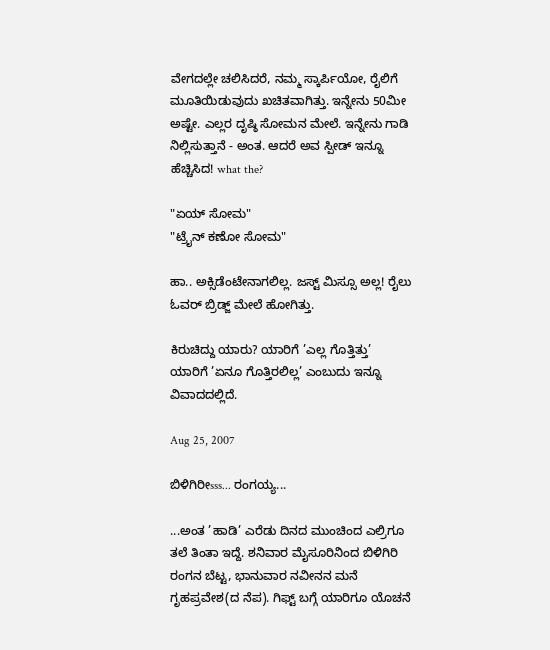ವೇಗದಲ್ಲೇ ಚಲಿಸಿದರೆ, ನಮ್ಮ ಸ್ಕಾರ್ಪಿಯೋ, ರೈಲಿಗೆ ಮೂತಿಯಿಡುವುದು ಖಚಿತವಾಗಿತ್ತು. ಇನ್ನೇನು 50ಮೀ ಅಷ್ಟೇ. ಎಲ್ಲರ ದೃಷ್ಠಿ ಸೋಮನ ಮೇಲೆ. ಇನ್ನೇನು ಗಾಡಿ ನಿಲ್ಲಿಸುತ್ತಾನೆ - ಅಂತ. ಆದರೆ ಅವ ಸ್ಪೀಡ್ ಇನ್ನೂ ಹೆಚ್ಚಿಸಿದ! what the?

"ಏಯ್ ಸೋಮ"
"ಟ್ರೈನ್ ಕಣೋ ಸೋಮ"

ಹಾ.. ಅಕ್ಸಿಡೆಂಟೇನಾಗಲಿಲ್ಲ. ಜಸ್ಟ್ ಮಿಸ್ಸೂ ಅಲ್ಲ! ರೈಲು ಓವರ್ ಬ್ರಿಡ್ಜ್ ಮೇಲೆ ಹೋಗಿತ್ತು.

ಕಿರುಚಿದ್ದು ಯಾರು? ಯಾರಿಗೆ ’ಎಲ್ಲ ಗೊತ್ತಿತ್ತು’ ಯಾರಿಗೆ ’ಏನೂ ಗೊತ್ತಿರಲಿಲ್ಲ’ ಎಂಬುದು ಇನ್ನೂ ವಿವಾದದಲ್ಲಿದೆ.

Aug 25, 2007

ಬಿಳಿಗಿರೀsss... ರಂಗಯ್ಯ...

...ಅಂತ ’ಹಾಡಿ’ ಎರೆಡು ದಿನದ ಮುಂಚಿಂದ ಎಲ್ರಿಗೂ ತಲೆ ತಿಂತಾ ಇದ್ದೆ. ಶನಿವಾರ ಮೈಸೂರಿನಿಂದ ಬಿಳಿಗಿರಿ ರಂಗನ ಬೆಟ್ಟ, ಭಾನುವಾರ ನವೀನನ ಮನೆ ಗೃಹಪ್ರವೇಶ(ದ ನೆಪ). ಗಿಫ್ಟ್ ಬಗ್ಗೆ ಯಾರಿಗೂ ಯೊಚನೆ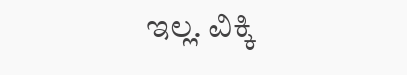ಇಲ್ಲ. ವಿಕ್ಕಿ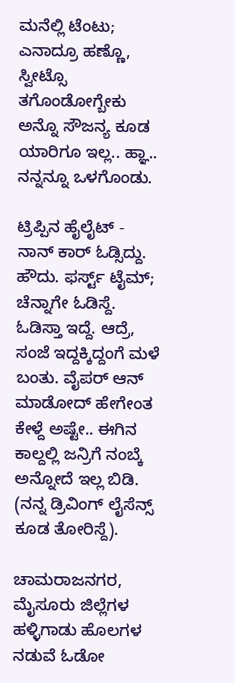ಮನೆಲ್ಲಿ ಟೆಂಟು; ಎನಾದ್ರೂ ಹಣ್ಣೊ, ಸ್ವೀಟ್ಸೊ ತಗೊಂಡೋಗ್ಬೇಕು ಅನ್ನೊ ಸೌಜನ್ಯ ಕೂಡ ಯಾರಿಗೂ ಇಲ್ಲ.. ಹ್ಞಾ.. ನನ್ನನ್ನೂ ಒಳಗೊಂಡು.

ಟ್ರಿಪ್ಪಿನ ಹೈಲೈಟ್ - ನಾನ್ ಕಾರ್ ಓಡ್ಸಿದ್ದು. ಹೌದು. ಫರ್ಸ್ಟ್ ಟೈಮ್; ಚೆನ್ನಾಗೇ ಓಡಿಸ್ದೆ. ಓಡಿಸ್ತಾ ಇದ್ದೆ. ಆದ್ರೆ, ಸಂಜೆ ಇದ್ದಕ್ಕಿದ್ದಂಗೆ ಮಳೆ ಬಂತು. ವೈಪರ್ ಆನ್ ಮಾಡೋದ್ ಹೇಗೇಂತ ಕೇಳ್ದೆ ಅಷ್ಟೇ.. ಈಗಿನ ಕಾಲ್ದಲ್ಲಿ ಜನ್ರಿಗೆ ನಂಬ್ಕೆ ಅನ್ನೋದೆ ಇಲ್ಲ ಬಿಡಿ. (ನನ್ನ ಡ್ರಿವಿಂಗ್ ಲೈಸೆನ್ಸ್ ಕೂಡ ತೋರಿಸ್ದೆ).

ಚಾಮರಾಜನಗರ, ಮೈಸೂರು ಜಿಲ್ಲೆಗಳ ಹಳ್ಳಿಗಾಡು ಹೊಲಗಳ ನಡುವೆ ಓಡೋ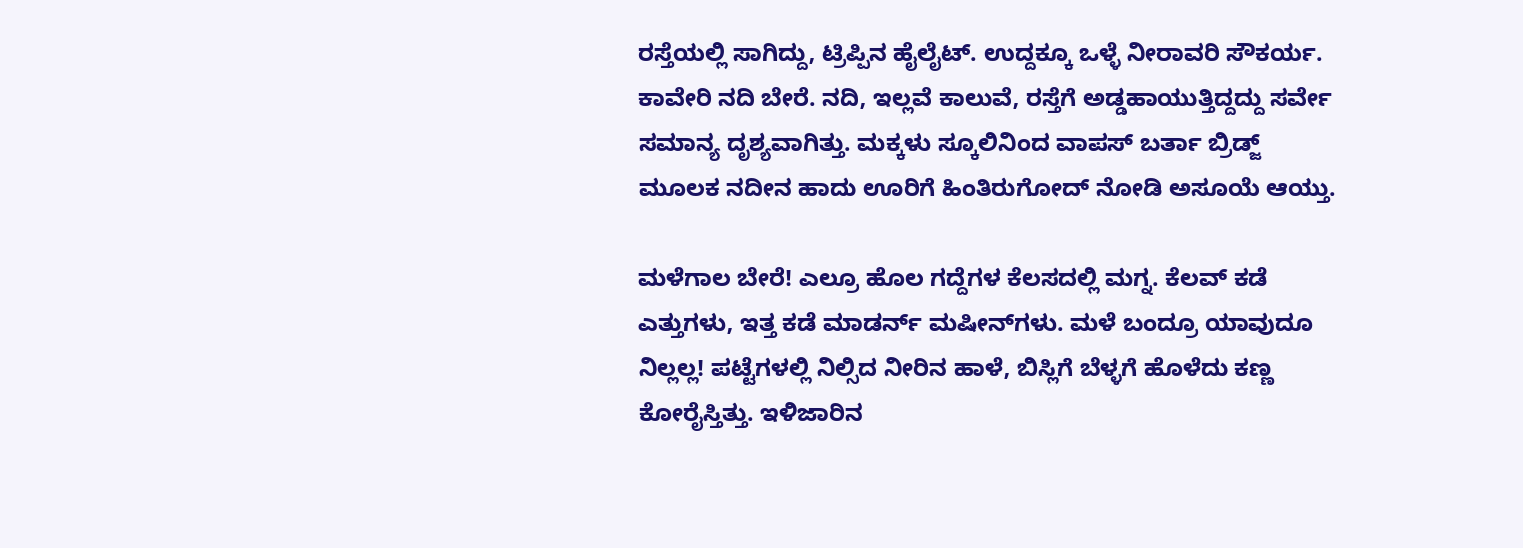ರಸ್ತೆಯಲ್ಲಿ ಸಾಗಿದ್ದು, ಟ್ರಿಪ್ಪಿನ ಹೈಲೈಟ್. ಉದ್ದಕ್ಕೂ ಒಳ್ಳೆ ನೀರಾವರಿ ಸೌಕರ್ಯ. ಕಾವೇರಿ ನದಿ ಬೇರೆ. ನದಿ, ಇಲ್ಲವೆ ಕಾಲುವೆ, ರಸ್ತೆಗೆ ಅಡ್ಡಹಾಯುತ್ತಿದ್ದದ್ದು ಸರ್ವೇ ಸಮಾನ್ಯ ದೃಶ್ಯವಾಗಿತ್ತು. ಮಕ್ಕಳು ಸ್ಕೂಲಿನಿಂದ ವಾಪಸ್ ಬರ್ತಾ ಬ್ರಿಡ್ಜ್ ಮೂಲಕ ನದೀನ ಹಾದು ಊರಿಗೆ ಹಿಂತಿರುಗೋದ್ ನೋಡಿ ಅಸೂಯೆ ಆಯ್ತು.

ಮಳೆಗಾಲ ಬೇರೆ! ಎಲ್ರೂ ಹೊಲ ಗದ್ದೆಗಳ ಕೆಲಸದಲ್ಲಿ ಮಗ್ನ. ಕೆಲವ್ ಕಡೆ ಎತ್ತುಗಳು, ಇತ್ತ ಕಡೆ ಮಾಡರ್ನ್ ಮಷೀನ್‍ಗಳು. ಮಳೆ ಬಂದ್ರೂ ಯಾವುದೂ ನಿಲ್ಲಲ್ಲ! ಪಟ್ಟೆಗಳಲ್ಲಿ ನಿಲ್ಸಿದ ನೀರಿನ ಹಾಳೆ, ಬಿಸ್ಲಿಗೆ ಬೆಳ್ಳಗೆ ಹೊಳೆದು ಕಣ್ಣ ಕೋರೈಸ್ತಿತ್ತು. ಇಳಿಜಾರಿನ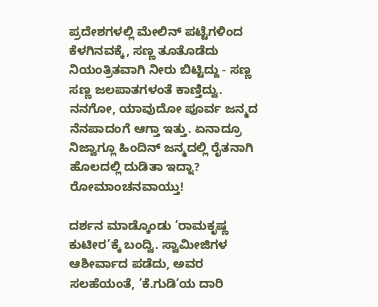ಪ್ರದೇಶಗಳಲ್ಲಿ ಮೇಲಿನ್ ಪಟ್ಟೆಗಳಿಂದ ಕೆಳಗಿನವಕ್ಕೆ, ಸಣ್ಣ ತೂತೊಡೆದು ನಿಯಂತ್ರಿತವಾಗಿ ನೀರು ಬಿಟ್ಟಿದ್ದು - ಸಣ್ಣ ಸಣ್ಣ ಜಲಪಾತಗಳಂತೆ ಕಾಣ್ತಿದ್ವು. ನನಗೋ, ಯಾವುದೋ ಪೂರ್ವ ಜನ್ಮದ ನೆನಪಾದಂಗೆ ಆಗ್ತಾ ಇತ್ತು. ಏನಾದ್ರೂ ನಿಜ್ವಾಗ್ಲೂ ಹಿಂದಿನ್ ಜನ್ಮದಲ್ಲಿ ರೈತನಾಗಿ ಹೊಲದಲ್ಲಿ ದುಡಿತಾ ಇದ್ನಾ? ರೋಮಾಂಚನವಾಯ್ತು!

ದರ್ಶನ ಮಾಡ್ಕೊಂಡು ’ರಾಮಕೃಷ್ಣ ಕುಟೀರ’ಕ್ಕೆ ಬಂದ್ವಿ. ಸ್ವಾಮೀಜಿಗಳ ಆಶೀರ್ವಾದ ಪಡೆದು, ಅವರ ಸಲಹೆಯಂತೆ, ’ಕೆ.ಗುಡಿ’ಯ ದಾರಿ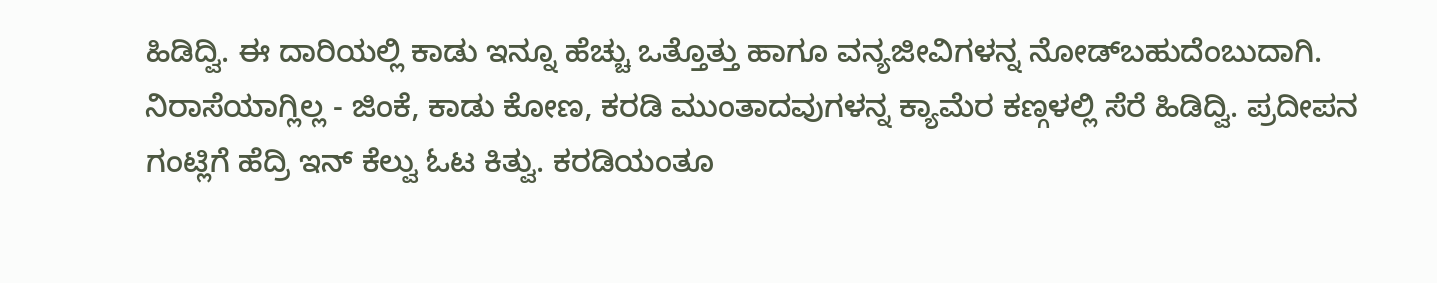ಹಿಡಿದ್ವಿ. ಈ ದಾರಿಯಲ್ಲಿ ಕಾಡು ಇನ್ನೂ ಹೆಚ್ಚು ಒತ್ತೊತ್ತು ಹಾಗೂ ವನ್ಯಜೀವಿಗಳನ್ನ ನೋಡ್‍ಬಹುದೆಂಬುದಾಗಿ. ನಿರಾಸೆಯಾಗ್ಲಿಲ್ಲ - ಜಿಂಕೆ, ಕಾಡು ಕೋಣ, ಕರಡಿ ಮುಂತಾದವುಗಳನ್ನ ಕ್ಯಾಮೆರ ಕಣ್ಗಳಲ್ಲಿ ಸೆರೆ ಹಿಡಿದ್ವಿ. ಪ್ರದೀಪನ ಗಂಟ್ಲಿಗೆ ಹೆದ್ರಿ ಇನ್ ಕೆಲ್ವು ಓಟ ಕಿತ್ವು. ಕರಡಿಯಂತೂ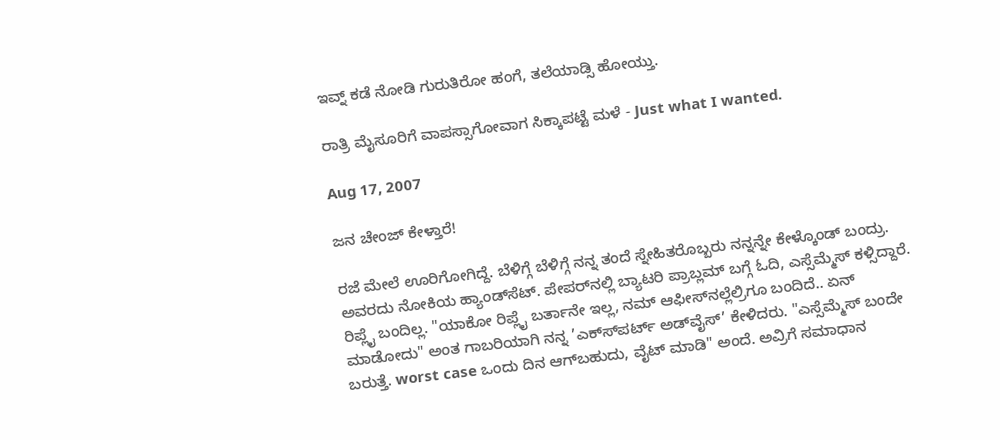ಇವ್ನ್ ಕಡೆ ನೋಡಿ ಗುರುತಿರೋ ಹಂಗೆ, ತಲೆಯಾಡ್ಸಿ ಹೋಯ್ತು.

ರಾತ್ರಿ ಮೈಸೂರಿಗೆ ವಾಪಸ್ಸಾಗೋವಾಗ ಸಿಕ್ಕಾಪಟ್ಟೆ ಮಳೆ - Just what I wanted.

Aug 17, 2007

ಜನ ಚೇಂಜ್ ಕೇಳ್ತಾರೆ!

ರಜೆ ಮೇಲೆ ಊರಿಗೋಗಿದ್ದೆ. ಬೆಳಿಗ್ಗೆ ಬೆಳಿಗ್ಗೆ ನನ್ನ ತಂದೆ ಸ್ನೇಹಿತರೊಬ್ಬರು ನನ್ನನ್ನೇ ಕೇಳ್ಕೊಂಡ್ ಬಂದ್ರು. ಅವರದು ನೋಕಿಯ ಹ್ಯಾಂಡ್‍ಸೆಟ್. ಪೇಪರ್‌ನಲ್ಲಿ ಬ್ಯಾಟರಿ ಪ್ರಾಬ್ಲಮ್ ಬಗ್ಗೆ ಓದಿ, ಎಸ್ಸೆಮ್ಮೆಸ್ ಕಳ್ಸಿದ್ದಾರೆ. ರಿಪ್ಲೈ ಬಂದಿಲ್ಲ. "ಯಾಕೋ ರಿಪ್ಲೈ ಬರ್ತಾನೇ ಇಲ್ಲ, ನಮ್ ಆಫೀಸ್‍ನಲ್ಲೆಲ್ರಿಗೂ ಬಂದಿದೆ.. ಏನ್ ಮಾಡೋದು" ಅಂತ ಗಾಬರಿಯಾಗಿ ನನ್ನ ’ಎಕ್ಸ್‍ಪರ್ಟ್ ಅಡ್‍ವೈಸ್’ ಕೇಳಿದರು. "ಎಸ್ಸೆಮ್ಮೆಸ್ ಬಂದೇ ಬರುತ್ತೆ. worst case ಒಂದು ದಿನ ಆಗ್‍ಬಹುದು, ವೈಟ್ ಮಾಡಿ" ಅಂದೆ. ಅವ್ರಿಗೆ ಸಮಾಧಾನ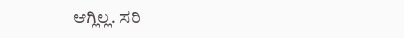ಆಗ್ಲಿಲ್ಲ. ಸರಿ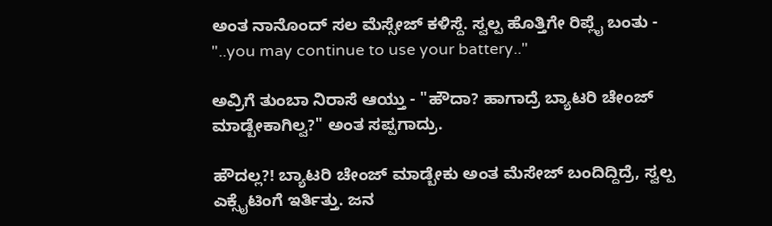ಅಂತ ನಾನೊಂದ್ ಸಲ ಮೆಸ್ಸೇಜ್ ಕಳಿಸ್ದೆ. ಸ್ವಲ್ಪ ಹೊತ್ತಿಗೇ ರಿಪ್ಲೈ ಬಂತು - "..you may continue to use your battery.."

ಅವ್ರಿಗೆ ತುಂಬಾ ನಿರಾಸೆ ಆಯ್ತು - "ಹೌದಾ? ಹಾಗಾದ್ರೆ ಬ್ಯಾಟರಿ ಚೇಂಜ್ ಮಾಡ್ಬೇಕಾಗಿಲ್ವ?" ಅಂತ ಸಪ್ಪಗಾದ್ರು.

ಹೌದಲ್ಲ?! ಬ್ಯಾಟರಿ ಚೇಂಜ್ ಮಾಡ್ಬೇಕು ಅಂತ ಮೆಸೇಜ್ ಬಂದಿದ್ದಿದ್ರೆ, ಸ್ವಲ್ಪ ಎಕ್ಸೈಟಿಂಗೆ ಇರ್ತಿತ್ತು. ಜನ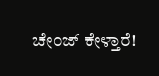ಚೇಂಜ್ ಕೇಳ್ತಾರೆ!